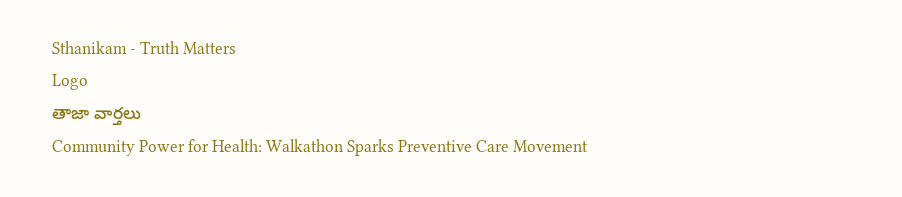Sthanikam - Truth Matters
Logo
తాజా వార్తలు
Community Power for Health: Walkathon Sparks Preventive Care Movement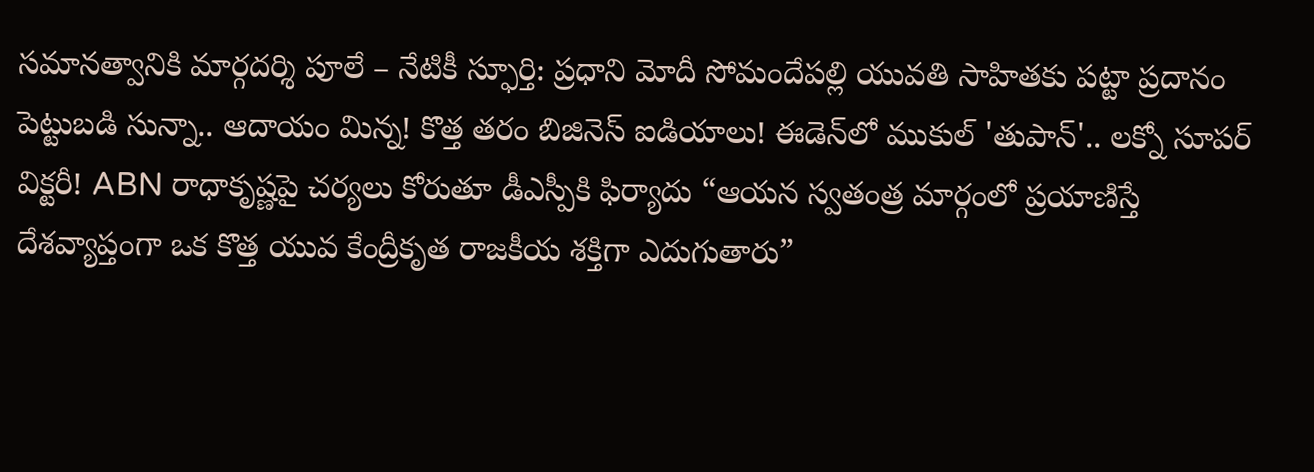సమానత్వానికి మార్గదర్శి పూలే – నేటికీ స్ఫూర్తి: ప్రధాని మోదీ సోమందేపల్లి యువతి సాహితకు పట్టా ప్రదానం పెట్టుబడి సున్నా.. ఆదాయం మిన్న! కొత్త తరం బిజినెస్ ఐడియాలు! ఈడెన్‌లో ముకుల్ 'తుపాన్'.. లక్నో సూపర్ విక్టరీ! ABN రాధాకృష్ణపై చర్యలు కోరుతూ డీఎస్పీకి ఫిర్యాదు “ఆయన స్వతంత్ర మార్గంలో ప్రయాణిస్తే దేశవ్యాప్తంగా ఒక కొత్త యువ కేంద్రీకృత రాజకీయ శక్తిగా ఎదుగుతారు”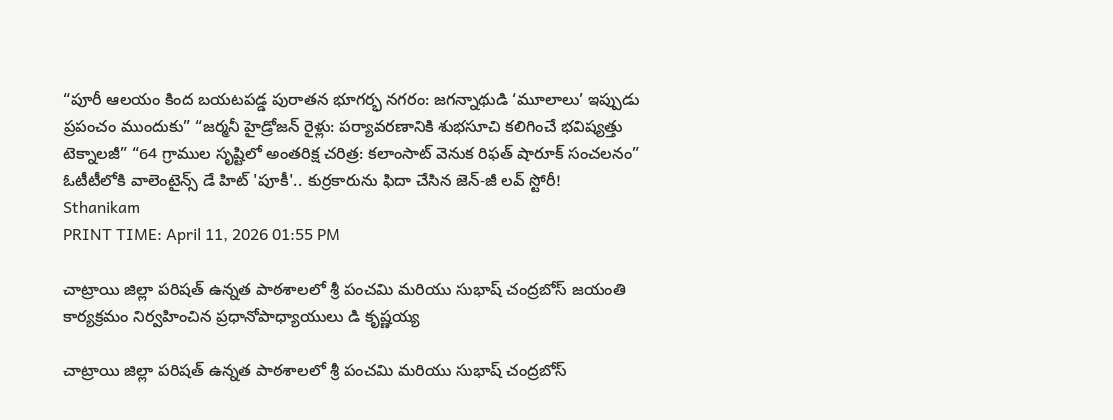“పూరీ ఆలయం కింద బయటపడ్డ పురాతన భూగర్భ నగరం: జగన్నాథుడి ‘మూలాలు’ ఇప్పుడు ప్రపంచం ముందుకు” “జర్మనీ హైడ్రోజన్ రైళ్లు: పర్యావరణానికి శుభసూచి కలిగించే భవిష్యత్తు టెక్నాలజీ” “64 గ్రాముల సృష్టిలో అంతరిక్ష చరిత్ర: కలాంసాట్ వెనుక రిఫత్ షారూక్ సంచలనం” ఓటీటీలోకి వాలెంటైన్స్ డే హిట్ 'పూకీ'.. కుర్రకారును ఫిదా చేసిన జెన్-జీ లవ్ స్టోరీ!
Sthanikam
PRINT TIME: April 11, 2026 01:55 PM

చాట్రాయి జిల్లా పరిషత్ ఉన్నత పాఠశాలలో శ్రీ పంచమి మరియు సుభాష్ చంద్రబోస్ జయంతి కార్యక్రమం నిర్వహించిన ప్రధానోపాధ్యాయులు డి కృష్ణయ్య

చాట్రాయి జిల్లా పరిషత్ ఉన్నత పాఠశాలలో శ్రీ పంచమి మరియు సుభాష్ చంద్రబోస్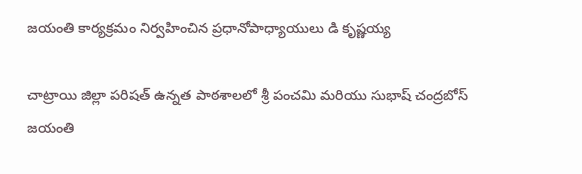జయంతి కార్యక్రమం నిర్వహించిన ప్రధానోపాధ్యాయులు డి కృష్ణయ్య

చాట్రాయి జిల్లా పరిషత్ ఉన్నత పాఠశాలలో శ్రీ పంచమి మరియు సుభాష్ చంద్రబోస్ జయంతి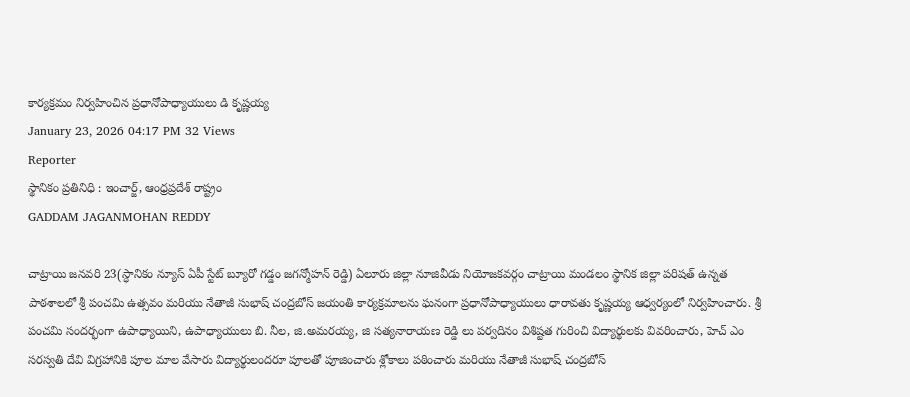కార్యక్రమం నిర్వహించిన ప్రధానోపాధ్యాయులు డి కృష్ణయ్య
January 23, 2026 04:17 PM 32 Views
Reporter
స్థానికం ప్రతినిధి : ఇంచార్జ్, ఆంధ్రప్రదేశ్ రాష్ట్రం
GADDAM JAGANMOHAN REDDY

చాట్రాయి జనవరి 23(స్ధానికం న్యూస్ ఏపీ స్టేట్ బ్యూరో గడ్డం జగన్మోహన్ రెడ్డి) ఏలూరు జిల్లా నూజివీడు నియోజకవర్గం చాట్రాయి మండలం స్థానిక జిల్లా పరిషత్ ఉన్నత పాఠశాలలో శ్రీ పంచమి ఉత్సవం మరియు నేతాజీ సుభాష్ చంద్రబోస్ జయంతి కార్యక్రమాలను ఘనంగా ప్రధానోపాధ్యాయులు ధారావతు కృష్ణయ్య ఆధ్వర్యంలో నిర్వహించారు. శ్రీ పంచమి సందర్భంగా ఉపాధ్యాయిని, ఉపాధ్యాయులు బి. నీల, జి.అమరయ్య, జి సత్యనారాయణ రెడ్డి లు పర్వదినం విశిష్టత గురించి విద్యార్థులకు వివరించారు, హెచ్ ఎం సరస్వతి దేవి విగ్రహానికి పూల మాల వేసారు విద్యార్థులందరూ పూలతో పూజించారు శ్లోకాలు పఠించారు మరియు నేతాజీ సుభాష్ చంద్రబోస్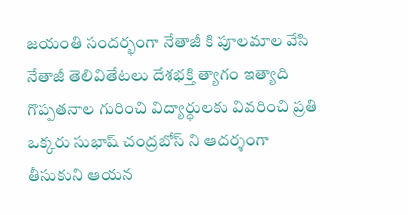జయంతి సందర్భంగా నేతాజీ కి పూలమాల వేసి నేతాజీ తెలివితేటలు దేశభక్తి త్యాగం ఇత్యాది గొప్పతనాల గురించి విద్యార్ధులకు వివరించి ప్రతి ఒక్కరు సుభాష్ చంద్రబోస్ ని ఆదర్శంగా తీసుకుని ఆయన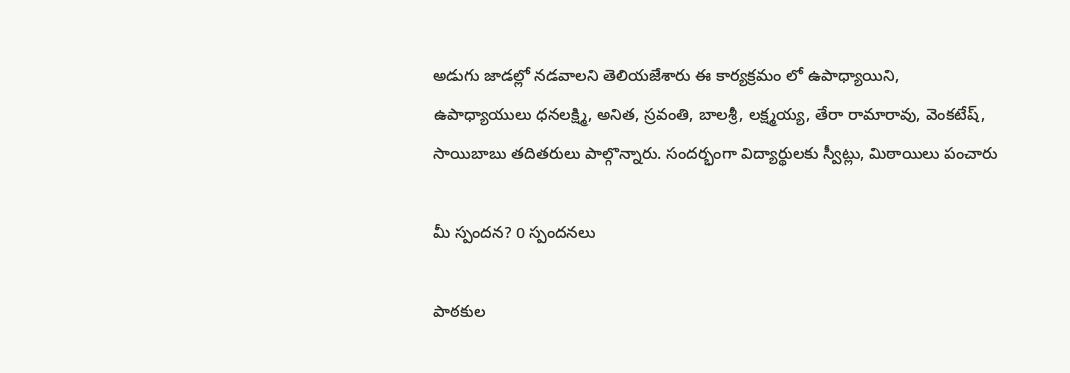అడుగు జాడల్లో నడవాలని తెలియజేశారు ఈ కార్యక్రమం లో ఉపాధ్యాయిని, ఉపాధ్యాయులు ధనలక్ష్మి, అనిత, స్రవంతి, బాలశ్రీ, లక్ష్మయ్య, తేరా రామారావు, వెంకటేష్, సాయిబాబు తదితరులు పాల్గొన్నారు. సందర్భంగా విద్యార్థులకు స్వీట్లు, మిఠాయిలు పంచారు

మీ స్పందన? 0 స్పందనలు

పాఠకుల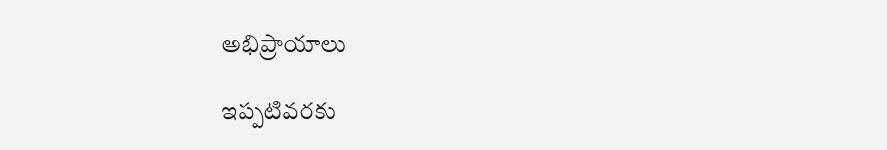అభిప్రాయాలు

ఇప్పటివరకు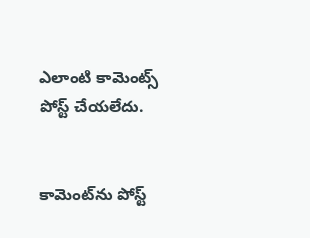ఎలాంటి కామెంట్స్ పోస్ట్ చేయలేదు.


కామెంట్‌ను పోస్ట్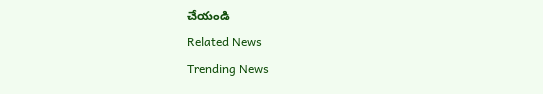చేయండి
Related News
Trending News